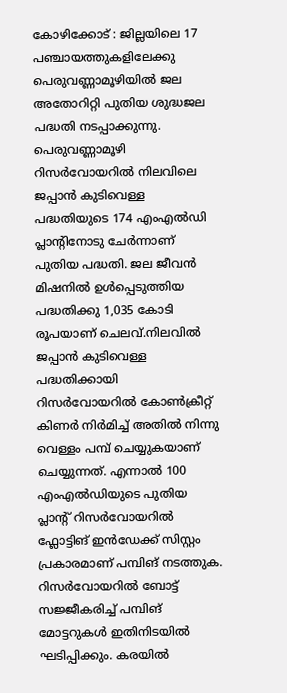കോഴിക്കോട് : ജില്ലയിലെ 17 പഞ്ചായത്തുകളിലേക്കു പെരുവണ്ണാമൂഴിയിൽ ജല അതോറിറ്റി പുതിയ ശുദ്ധജല പദ്ധതി നടപ്പാക്കുന്നു. പെരുവണ്ണാമൂഴി റിസർവോയറിൽ നിലവിലെ ജപ്പാൻ കുടിവെള്ള പദ്ധതിയുടെ 174 എംഎൽഡി പ്ലാന്റിനോടു ചേർന്നാണ് പുതിയ പദ്ധതി. ജല ജീവൻ മിഷനിൽ ഉൾപ്പെടുത്തിയ പദ്ധതിക്കു 1,035 കോടി രൂപയാണ് ചെലവ്.നിലവിൽ ജപ്പാൻ കുടിവെള്ള പദ്ധതിക്കായി റിസർവോയറിൽ കോൺക്രീറ്റ് കിണർ നിർമിച്ച് അതിൽ നിന്നു വെള്ളം പമ്പ് ചെയ്യുകയാണ് ചെയ്യുന്നത്. എന്നാൽ 100 എംഎൽഡിയുടെ പുതിയ പ്ലാന്റ് റിസർവോയറിൽ ഫ്ലോട്ടിങ് ഇൻഡേക്ക് സിസ്റ്റം പ്രകാരമാണ് പമ്പിങ് നടത്തുക.
റിസർവോയറിൽ ബോട്ട് സജ്ജീകരിച്ച് പമ്പിങ് മോട്ടറുകൾ ഇതിനിടയിൽ ഘടിപ്പിക്കും. കരയിൽ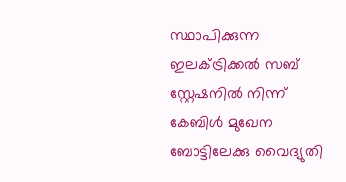സ്ഥാപിക്കുന്ന ഇലക്ട്രിക്കൽ സബ് സ്റ്റേഷനിൽ നിന്ന് കേബിൾ മുഖേന ബോട്ടിലേക്കു വൈദ്യുതി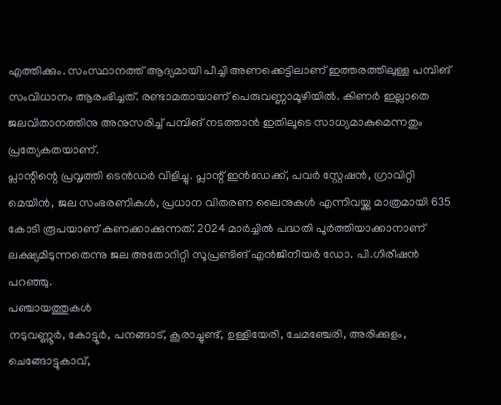എത്തിക്കും. സംസ്ഥാനത്ത് ആദ്യമായി പീച്ചി അണക്കെട്ടിലാണ് ഇത്തരത്തിലുള്ള പമ്പിങ് സംവിധാനം ആരംഭിച്ചത്. രണ്ടാമതായാണ് പെരുവണ്ണാമൂഴിയിൽ. കിണർ ഇല്ലാതെ ജലവിതാനത്തിനു അനുസരിച്ച് പമ്പിങ് നടത്താൻ ഇതിലൂടെ സാധ്യമാകുമെന്നതും പ്രത്യേകതയാണ്.
പ്ലാന്റിന്റെ പ്രവൃത്തി ടെൻഡർ വിളിച്ചു. പ്ലാന്റ് ഇൻഡേക്ക്, പവർ സ്റ്റേഷൻ, ഗ്രാവിറ്റി മെയിൻ, ജല സംഭരണികൾ, പ്രധാന വിതരണ ലൈനുകൾ എന്നിവയ്ക്കു മാത്രമായി 635 കോടി രൂപയാണ് കണക്കാക്കുന്നത്. 2024 മാർച്ചിൽ പദ്ധതി പൂർത്തിയാക്കാനാണ് ലക്ഷ്യമിടുന്നതെന്നു ജല അതോറിറ്റി സൂപ്രണ്ടിങ് എൻജിനീയർ ഡോ. പി.ഗിരീഷൻ പറഞ്ഞു.
പഞ്ചായത്തുകൾ
നടുവണ്ണൂർ, കോട്ടൂർ, പനങ്ങാട്, കൂരാച്ചുണ്ട്, ഉള്ളിയേരി, ചേമഞ്ചേരി, അരിക്കുളം, ചെങ്ങോട്ടുകാവ്,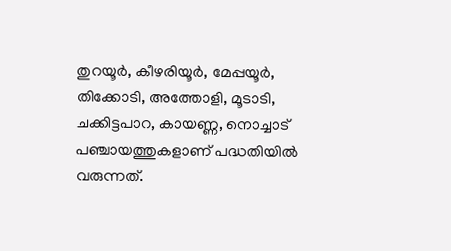തുറയൂർ, കീഴരിയൂർ, മേപ്പയൂർ, തിക്കോടി, അത്തോളി, മൂടാടി, ചക്കിട്ടപാറ, കായണ്ണ, നൊച്ചാട് പഞ്ചായത്തുകളാണ് പദ്ധതിയിൽ വരുന്നത്.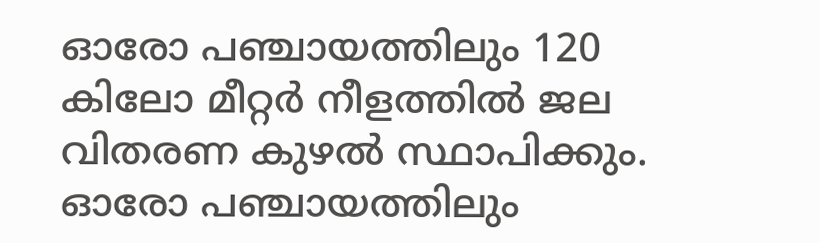ഓരോ പഞ്ചായത്തിലും 120 കിലോ മീറ്റർ നീളത്തിൽ ജല വിതരണ കുഴൽ സ്ഥാപിക്കും. ഓരോ പഞ്ചായത്തിലും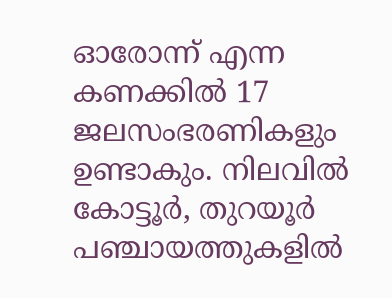ഓരോന്ന് എന്ന കണക്കിൽ 17 ജലസംഭരണികളും ഉണ്ടാകും. നിലവിൽ കോട്ടൂർ, തുറയൂർ പഞ്ചായത്തുകളിൽ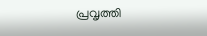പ്രവൃത്തി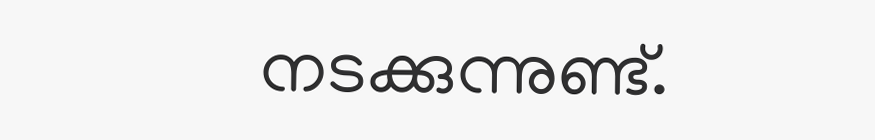നടക്കുന്നുണ്ട്.